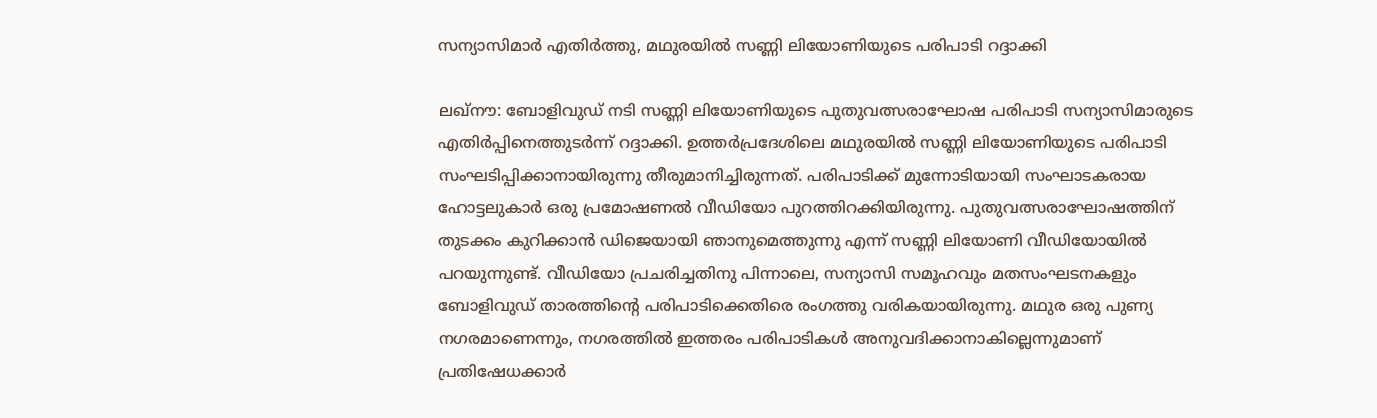സന്യാസിമാര്‍ എതിര്‍ത്തു, മഥുരയില്‍ സണ്ണി ലിയോണിയുടെ പരിപാടി റദ്ദാക്കി

ലഖ്‌നൗ: ബോളിവുഡ് നടി സണ്ണി ലിയോണിയുടെ പുതുവത്സരാഘോഷ പരിപാടി സന്യാസിമാരുടെ എതിര്‍പ്പിനെത്തുടര്‍ന്ന് റദ്ദാക്കി. ഉത്തര്‍പ്രദേശിലെ മഥുരയില്‍ സണ്ണി ലിയോണിയുടെ പരിപാടി സംഘടിപ്പിക്കാനായിരുന്നു തീരുമാനിച്ചിരുന്നത്. പരിപാടിക്ക് മുന്നോടിയായി സംഘാടകരായ ഹോട്ടലുകാര്‍ ഒരു പ്രമോഷണല്‍ വീഡിയോ പുറത്തിറക്കിയിരുന്നു. പുതുവത്സരാഘോഷത്തിന് തുടക്കം കുറിക്കാന്‍ ഡിജെയായി ഞാനുമെത്തുന്നു എന്ന് സണ്ണി ലിയോണി വീഡിയോയില്‍ പറയുന്നുണ്ട്. വീഡിയോ പ്രചരിച്ചതിനു പിന്നാലെ, സന്യാസി സമൂഹവും മതസംഘടനകളും ബോളിവുഡ് താരത്തിന്റെ പരിപാടിക്കെതിരെ രംഗത്തു വരികയായിരുന്നു. മഥുര ഒരു പുണ്യ നഗരമാണെന്നും, നഗരത്തില്‍ ഇത്തരം പരിപാടികള്‍ അനുവദിക്കാനാകില്ലെന്നുമാണ് പ്രതിഷേധക്കാര്‍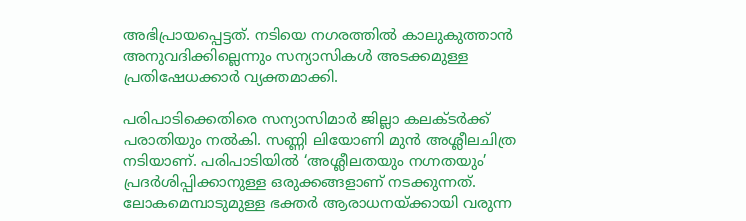അഭിപ്രായപ്പെട്ടത്. നടിയെ നഗരത്തില്‍ കാലുകുത്താന്‍ അനുവദിക്കില്ലെന്നും സന്യാസികള്‍ അടക്കമുള്ള പ്രതിഷേധക്കാര്‍ വ്യക്തമാക്കി.

പരിപാടിക്കെതിരെ സന്യാസിമാര്‍ ജില്ലാ കലക്ടര്‍ക്ക് പരാതിയും നല്‍കി. സണ്ണി ലിയോണി മുന്‍ അശ്ലീലചിത്ര നടിയാണ്. പരിപാടിയില്‍ ‘അശ്ലീലതയും നഗ്നതയും’ പ്രദര്‍ശിപ്പിക്കാനുള്ള ഒരുക്കങ്ങളാണ് നടക്കുന്നത്. ലോകമെമ്പാടുമുള്ള ഭക്തര്‍ ആരാധനയ്ക്കായി വരുന്ന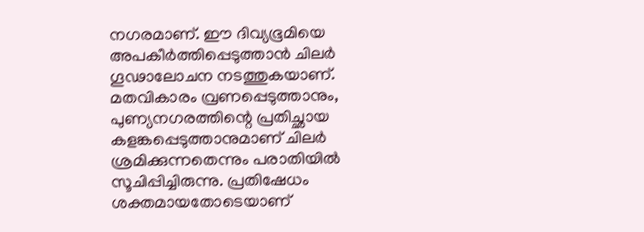നഗരമാണ്. ഈ ദിവ്യഭൂമിയെ അപകീര്‍ത്തിപ്പെടുത്താന്‍ ചിലര്‍ ഗൂഢാലോചന നടത്തുകയാണ്. മതവികാരം വ്രണപ്പെടുത്താനും, പുണ്യനഗരത്തിന്റെ പ്രതിച്ഛായ കളങ്കപ്പെടുത്താനുമാണ് ചിലര്‍ ശ്രമിക്കുന്നതെന്നും പരാതിയില്‍ സൂചിപ്പിച്ചിരുന്നു. പ്രതിഷേധം ശക്തമായതോടെയാണ്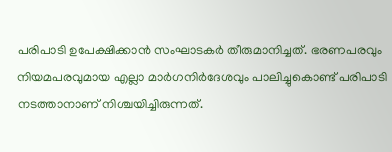പരിപാടി ഉപേക്ഷിക്കാന്‍ സംഘാടകര്‍ തീരുമാനിച്ചത്. ഭരണപരവും നിയമപരവുമായ എല്ലാ മാര്‍ഗനിര്‍ദേശവും പാലിച്ചുകൊണ്ട് പരിപാടി നടത്താനാണ് നിശ്ചയിച്ചിരുന്നത്.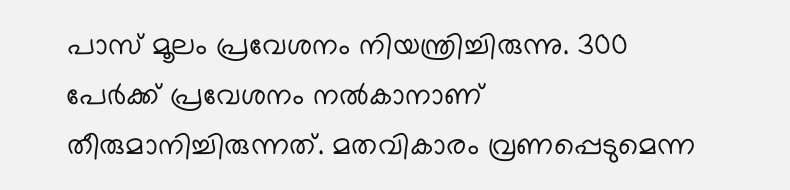പാസ് മൂലം പ്രവേശനം നിയന്ത്രിച്ചിരുന്നു. 300 പേര്‍ക്ക് പ്രവേശനം നല്‍കാനാണ് തീരുമാനിച്ചിരുന്നത്. മതവികാരം വ്രണപ്പെടുമെന്ന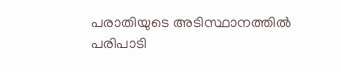പരാതിയുടെ അടിസ്ഥാനത്തില്‍ പരിപാടി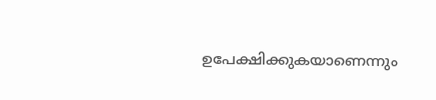ഉപേക്ഷിക്കുകയാണെന്നും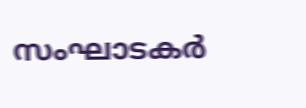സംഘാടകര്‍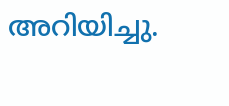അറിയിച്ചു.